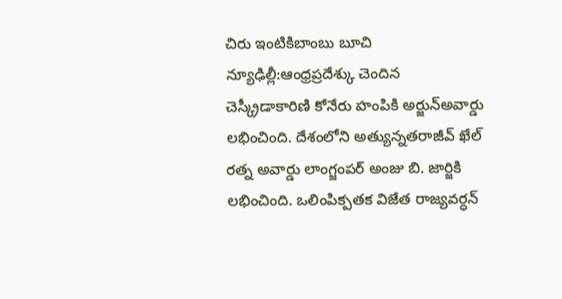చిరు ఇంటికిబాంబు బూచి
న్యూఢిల్లీ:ఆంధ్రప్రదేశ్కు చెందిన చెస్క్రీడాకారిణి కోనేరు హంపికి అర్జున్అవార్డు లభించింది. దేశంలోని అత్యున్నతరాజీవ్ ఖేల్ రత్న అవార్డు లాంగ్జంపర్ అంజు బి. జార్జికి లభించింది. ఒలింపిక్పతక విజేత రాజ్యవర్ధన్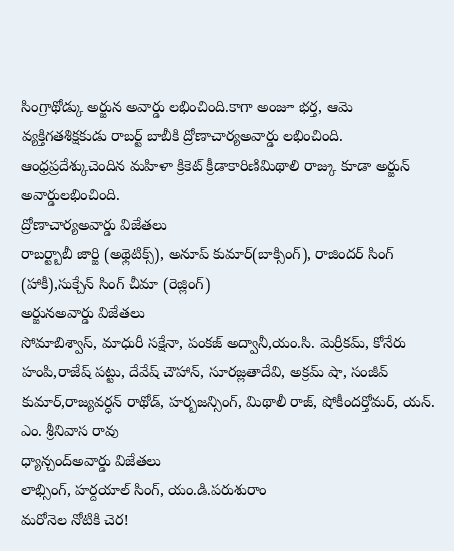సింగ్రాథోడ్కు అర్జున అవార్డు లభించింది.కాగా అంజూ భర్త, ఆమె వ్యక్తిగతశిక్షకుడు రాబర్ట్ బాబీకి ద్రోణాచార్యఅవార్డు లభించింది. ఆంధ్రప్రదేశ్కుచెందిన మహిళా క్రికెట్ క్రీడాకారిణిమిథాలి రాజ్కు కూడా అర్జున్ అవార్డులభించింది.
ద్రోణాచార్యఅవార్డు విజేతలు
రాబర్ట్బాబీ జార్జి (అథ్లెటిక్స్), అనూప్ కుమార్(బాక్సింగ్), రాజిందర్ సింగ్ (హాకీ),సుక్చేన్ సింగ్ చీమా (రెజ్లింగ్)
అర్జునఅవార్డు విజేతలు
సోమాబిశ్వాస్, మాధురీ సక్షేనా, పంకజ్ అద్వానీ,యం.సి. మెర్రీకమ్, కోనేరు హంపి,రాజేష్ పట్టు, దేవేష్ చౌహాన్, సూరజ్లతాదేవి, అక్రమ్ షా, సంజీవ్ కుమార్,రాజ్యవర్ధన్ రాథోడ్, హర్బజన్సింగ్, మిథాలీ రాజ్, షోకీందర్తోమర్, యన్. ఎం. శ్రీనివాస రావు
ధ్యాన్చంద్అవార్డు విజేతలు
లాభ్సింగ్, హర్దయాల్ సింగ్, యం.డి.పరుశురాం
మరోనెల నోటికి చెర!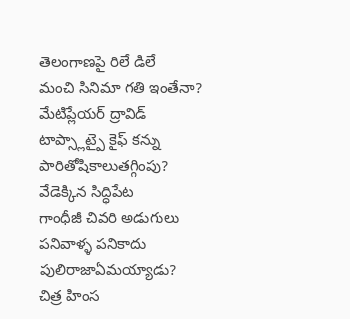తెలంగాణపై రిలే డిలే
మంచి సినిమా గతి ఇంతేనా?
మేటిప్లేయర్ ద్రావిడ్
టాప్స్లాట్పై కైఫ్ కన్ను
పారితోషికాలుతగ్గింపు?
వేడెక్కిన సిద్ధిపేట
గాంధీజీ చివరి అడుగులు
పనివాళ్ళ పనికాదు
పులిరాజాఏమయ్యాడు?
చిత్ర హింస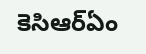కెసిఆర్ఏం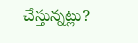చేస్తున్నట్లు?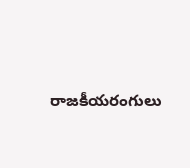రాజకీయరంగులు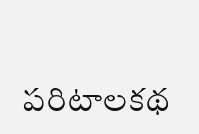పరిటాలకథ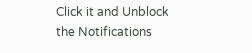Click it and Unblock the Notifications